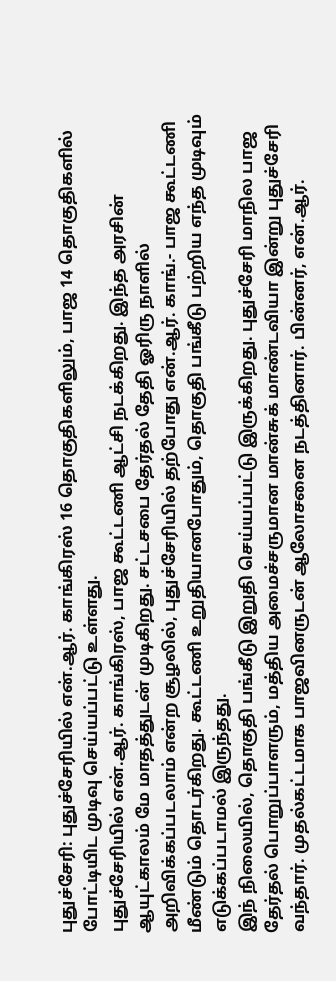புதுச்சேரி: புதுச்சேரியில் என்.ஆர். காங்கிரஸ் 16 தொகுதிகளிலும், பாஜ 14 தொகுதிகளில் போட்டியிட முடிவு செய்யப்பட்டு உள்ளது.
புதுச்சேரியில் என்.ஆர். காங்கிரஸ், பாஜ கூட்டணி ஆட்சி நடக்கிறது. இந்த அரசின் ஆயுட்காலம் மே மாதத்துடன் முடிகிறது. சட்டசபை தேர்தல் தேதி ஓரிரு நாளில் அறிவிக்கப்படலாம் என்ற சூழலில், புதுச்சேரியில் தற்போது என்.ஆர். காங்.- பாஜ கூட்டணி மீண்டும் தொடர்கிறது. கூட்டணி உறுதியானபோதும், தொகுதி பங்கீடு பற்றிய எந்த முடிவும் எடுக்கப்படாமல் இருந்தது.
இந் நிலையில், தொகுதி பங்கீடு இறுதி செய்யப்பட்டு இருக்கிறது. புதுச்சேரி மாநில பாஜ தேர்தல் பொறுப்பாளரும், மத்திய அமைச்சருமான மான்சுக் மாண்டவியா இன்று புதுச்சேரி வந்தார். முதல்கட்டமாக பாஜவினருடன் ஆலோசனை நடத்தினார். பின்னர், என்.ஆர்.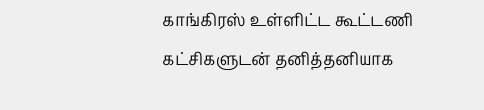காங்கிரஸ் உள்ளிட்ட கூட்டணி கட்சிகளுடன் தனித்தனியாக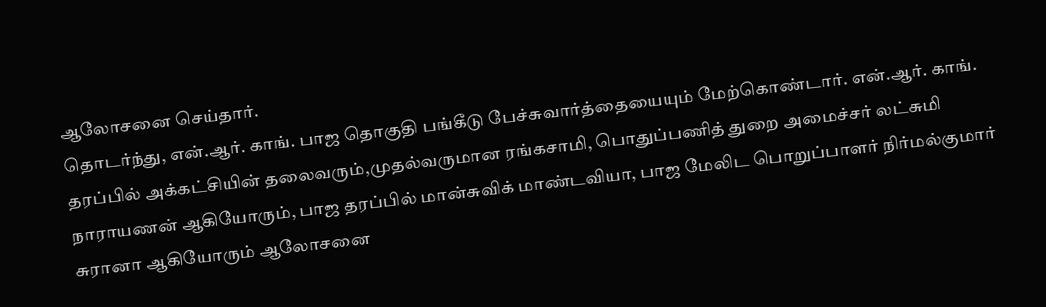ஆலோசனை செய்தார்.
தொடர்ந்து, என்.ஆர். காங். பாஜ தொகுதி பங்கீடு பேச்சுவார்த்தையையும் மேற்கொண்டார். என்.ஆர். காங். தரப்பில் அக்கட்சியின் தலைவரும்,முதல்வருமான ரங்கசாமி, பொதுப்பணித் துறை அமைச்சர் லட்சுமி நாராயணன் ஆகியோரும், பாஜ தரப்பில் மான்சுவிக் மாண்டவியா, பாஜ மேலிட பொறுப்பாளர் நிர்மல்குமார் சுரானா ஆகியோரும் ஆலோசனை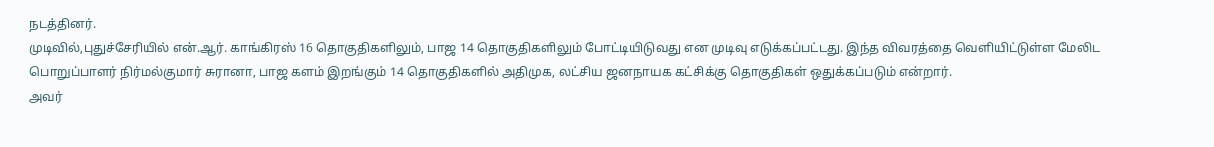நடத்தினர்.
முடிவில்,புதுச்சேரியில் என்.ஆர். காங்கிரஸ் 16 தொகுதிகளிலும், பாஜ 14 தொகுதிகளிலும் போட்டியிடுவது என முடிவு எடுக்கப்பட்டது. இந்த விவரத்தை வெளியிட்டுள்ள மேலிட பொறுப்பாளர் நிர்மல்குமார் சுரானா, பாஜ களம் இறங்கும் 14 தொகுதிகளில் அதிமுக, லட்சிய ஜனநாயக கட்சிக்கு தொகுதிகள் ஒதுக்கப்படும் என்றார்.
அவர்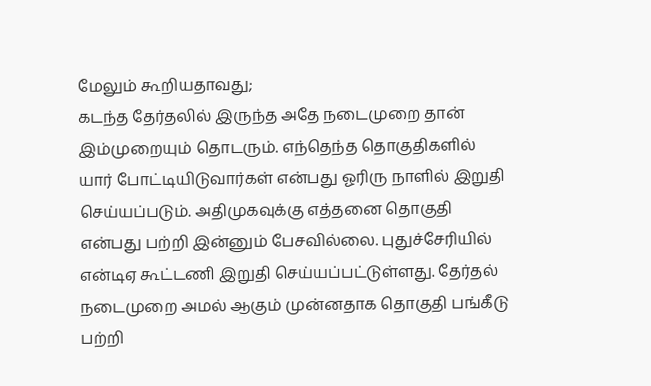மேலும் கூறியதாவது;
கடந்த தேர்தலில் இருந்த அதே நடைமுறை தான் இம்முறையும் தொடரும். எந்தெந்த தொகுதிகளில் யார் போட்டியிடுவார்கள் என்பது ஓரிரு நாளில் இறுதி செய்யப்படும். அதிமுகவுக்கு எத்தனை தொகுதி என்பது பற்றி இன்னும் பேசவில்லை. புதுச்சேரியில் என்டிஏ கூட்டணி இறுதி செய்யப்பட்டுள்ளது. தேர்தல் நடைமுறை அமல் ஆகும் முன்னதாக தொகுதி பங்கீடு பற்றி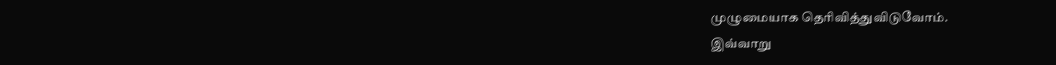முழுமையாக தெரிவித்துவிடுவோம்.
இவ்வாறு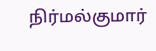நிர்மல்குமார்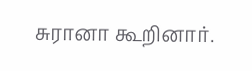சுரானா கூறினார்.